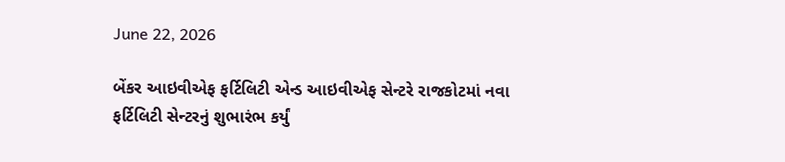June 22, 2026

બેંકર આઇવીએફ ફર્ટિલિટી એન્ડ આઇવીએફ સેન્ટરે રાજકોટમાં નવા ફર્ટિલિટી સેન્ટરનું શુભારંભ કર્યું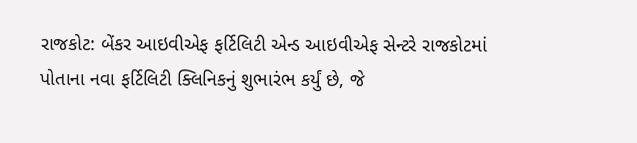રાજકોટ: બેંકર આઇવીએફ ફર્ટિલિટી એન્ડ આઇવીએફ સેન્ટરે રાજકોટમાં પોતાના નવા ફર્ટિલિટી ક્લિનિકનું શુભારંભ કર્યું છે, જે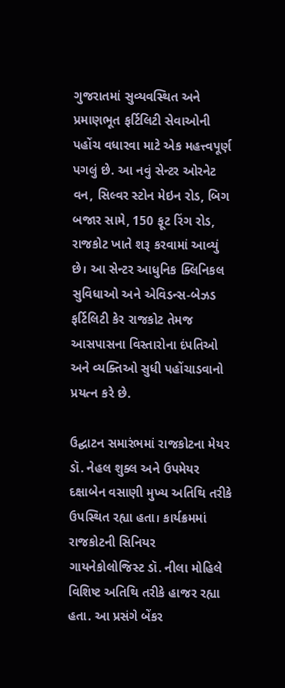ગુજરાતમાં સુવ્યવસ્થિત અને પ્રમાણભૂત ફર્ટિલિટી સેવાઓની પહોંચ વધારવા માટે એક મહત્ત્વપૂર્ણ પગલું છે. આ નવું સેન્ટર ઓરનેટ વન, સિલ્વર સ્ટોન મેઇન રોડ, બિગ બજાર સામે, 150 ફૂટ રિંગ રોડ, રાજકોટ ખાતે શરૂ કરવામાં આવ્યું છે। આ સેન્ટર આધુનિક ક્લિનિકલ સુવિધાઓ અને એવિડન્સ-બેઝડ ફર્ટિલિટી કેર રાજકોટ તેમજ આસપાસના વિસ્તારોના દંપતિઓ અને વ્યક્તિઓ સુધી પહોંચાડવાનો પ્રયત્ન કરે છે.

ઉદ્ઘાટન સમારંભમાં રાજકોટના મેયર ડૉ. નેહલ શુક્લ અને ઉપમેયર દક્ષાબેન વસાણી મુખ્ય અતિથિ તરીકે ઉપસ્થિત રહ્યા હતા। કાર્યક્રમમાં રાજકોટની સિનિયર ગાયનેકોલોજિસ્ટ ડૉ. નીલા મોહિલે વિશિષ્ટ અતિથિ તરીકે હાજર રહ્યા હતા. આ પ્રસંગે બેંકર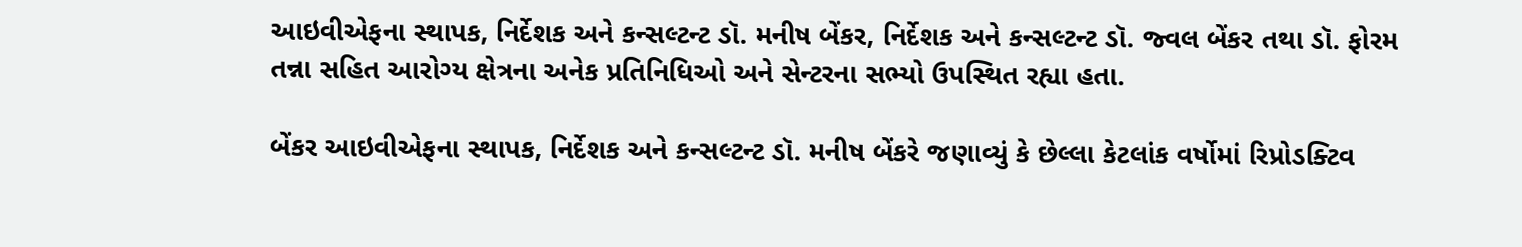આઇવીએફના સ્થાપક, નિર્દેશક અને કન્સલ્ટન્ટ ડૉ. મનીષ બેંકર, નિર્દેશક અને કન્સલ્ટન્ટ ડૉ. જ્વલ બેંકર તથા ડૉ. ફોરમ તન્ના સહિત આરોગ્ય ક્ષેત્રના અનેક પ્રતિનિધિઓ અને સેન્ટરના સભ્યો ઉપસ્થિત રહ્યા હતા.

બેંકર આઇવીએફના સ્થાપક, નિર્દેશક અને કન્સલ્ટન્ટ ડૉ. મનીષ બેંકરે જણાવ્યું કે છેલ્લા કેટલાંક વર્ષોમાં રિપ્રોડક્ટિવ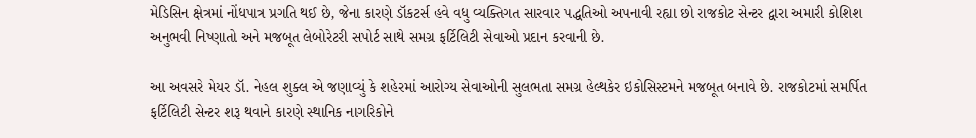મેડિસિન ક્ષેત્રમાં નોંધપાત્ર પ્રગતિ થઈ છે, જેના કારણે ડૉકટર્સ હવે વધુ વ્યક્તિગત સારવાર પદ્ધતિઓ અપનાવી રહ્યા છો રાજકોટ સેન્ટર દ્વારા અમારી કોશિશ અનુભવી નિષ્ણાતો અને મજબૂત લેબોરેટરી સપોર્ટ સાથે સમગ્ર ફર્ટિલિટી સેવાઓ પ્રદાન કરવાની છે.

આ અવસરે મેયર ડૉ. નેહલ શુક્લ એ જણાવ્યું કે શહેરમાં આરોગ્ય સેવાઓની સુલભતા સમગ્ર હેલ્થકેર ઇકોસિસ્ટમને મજબૂત બનાવે છે. રાજકોટમાં સમર્પિત ફર્ટિલિટી સેન્ટર શરૂ થવાને કારણે સ્થાનિક નાગરિકોને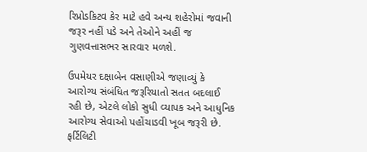રિપ્રોડકિટવ કેર માટે હવે અન્ય શહેરોમાં જવાની જરૂર નહીં પડે અને તેઓને અહીં જ ગુણવત્તાસભર સારવાર મળશે.

ઉપમેયર દક્ષાબેન વસાણીએ જણાવ્યું કે આરોગ્ય સંબંધિત જરૂરિયાતો સતત બદલાઈ રહી છે, એટલે લોકો સુધી વ્યાપક અને આધુનિક આરોગ્ય સેવાઓ પહોંચાડવી ખૂબ જરૂરી છે. ફર્ટિલિટી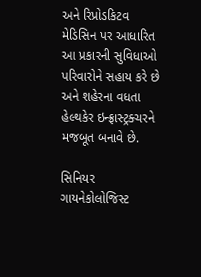અને રિપ્રોડકિટવ મેડિસિન પર આધારિત આ પ્રકારની સુવિધાઓ પરિવારોને સહાય કરે છે અને શહેરના વધતા હેલ્થકેર ઇન્ફ્રાસ્ટ્રક્ચરને મજબૂત બનાવે છે.

સિનિયર ગાયનેકોલોજિસ્ટ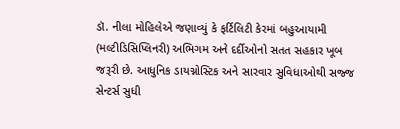ડૉ. નીલા મોહિલેએ જણાવ્યું કે ફર્ટિલિટી કેરમાં બહુઆયામી (મલ્ટીડિસિપ્લિનરી) અભિગમ અને દર્દીઓનો સતત સહકાર ખૂબ જરૂરી છે. આધુનિક ડાયગ્નોસ્ટિક અને સારવાર સુવિધાઓથી સજ્જ સેન્ટર્સ સુધી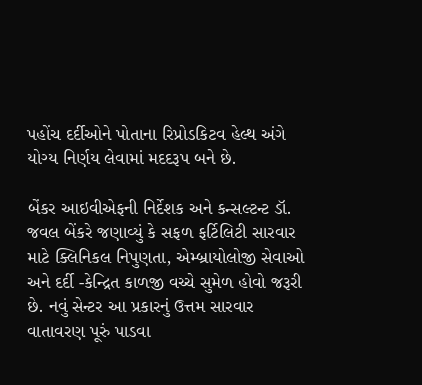પહોંચ દર્દીઓને પોતાના રિપ્રોડકિટવ હેલ્થ અંગે યોગ્ય નિર્ણય લેવામાં મદદરૂપ બને છે.

બેંકર આઇવીએફની નિર્દેશક અને કન્સલ્ટન્ટ ડૉ. જવલ બેંકરે જણાવ્યું કે સફળ ફર્ટિલિટી સારવાર માટે ક્લિનિકલ નિપુણતા, એમ્બ્રાયોલોજી સેવાઓ અને દર્દી -કેન્દ્રિત કાળજી વચ્ચે સુમેળ હોવો જરૂરી છે. નવું સેન્ટર આ પ્રકારનું ઉત્તમ સારવાર વાતાવરણ પૂરું પાડવા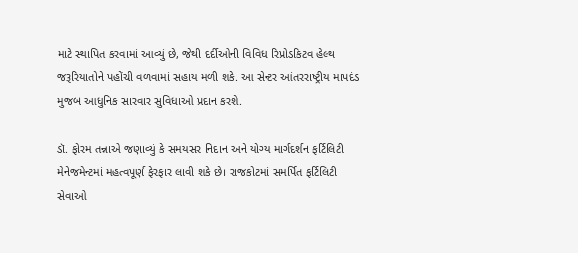માટે સ્થાપિત કરવામાં આવ્યું છે, જેથી દર્દીઓની વિવિધ રિપ્રોડકિટવ હેલ્થ જરૂરિયાતોને પહોંચી વળવામાં સહાય મળી શકે. આ સેન્ટર આંતરરાષ્ટ્રીય માપદંડ મુજબ આધુનિક સારવાર સુવિધાઓ પ્રદાન કરશે.

ડૉ. ફોરમ તન્નાએ જણાવ્યું કે સમયસર નિદાન અને યોગ્ય માર્ગદર્શન ફર્ટિલિટી મેનેજમેન્ટમાં મહત્વપૂર્ણ ફેરફાર લાવી શકે છે। રાજકોટમાં સમર્પિત ફર્ટિલિટી સેવાઓ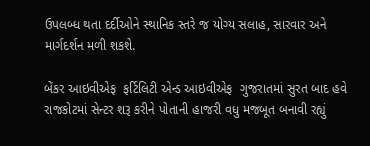ઉપલબ્ધ થતા દર્દીઓને સ્થાનિક સ્તરે જ યોગ્ય સલાહ, સારવાર અને માર્ગદર્શન મળી શકશે.

બેંકર આઇવીએફ  ફર્ટિલિટી એન્ડ આઇવીએફ  ગુજરાતમાં સુરત બાદ હવે રાજકોટમાં સેન્ટર શરૂ કરીને પોતાની હાજરી વધુ મજબૂત બનાવી રહ્યું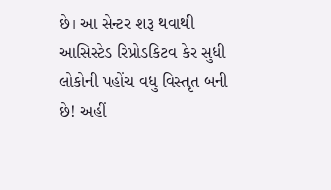છે। આ સેન્ટર શરૂ થવાથી આસિસ્ટેડ રિપ્રોડકિટવ કેર સુધી લોકોની પહોંચ વધુ વિસ્તૃત બની છે! અહીં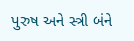પુરુષ અને સ્ત્રી બંને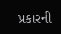પ્રકારની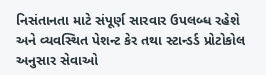નિસંતાનતા માટે સંપૂર્ણ સારવાર ઉપલબ્ધ રહેશે અને વ્યવસ્થિત પેશન્ટ કેર તથા સ્ટાન્ડર્ડ પ્રોટોકોલ અનુસાર સેવાઓ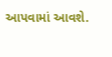આપવામાં આવશે.